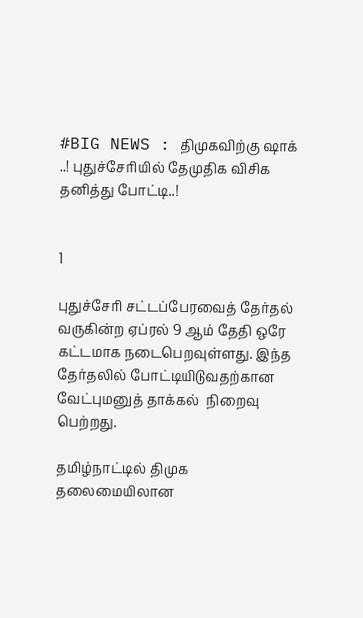#BIG NEWS : திமுகவிற்கு ஷாக் ..! புதுச்சேரியில் தேமுதிக விசிக தனித்து போட்டி..!


1

புதுச்சேரி சட்டப்பேரவைத் தேர்தல் வருகின்ற ஏப்ரல் 9 ஆம் தேதி ஒரே கட்டமாக நடைபெறவுள்ளது. இந்த தேர்தலில் போட்டியிடுவதற்கான வேட்புமனுத் தாக்கல்  நிறைவு பெற்றது.

தமிழ்நாட்டில் திமுக தலைமையிலான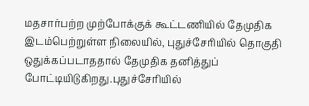மதசார்பற்ற முற்போக்குக் கூட்டணியில் தேமுதிக இடம்பெற்றுள்ள நிலையில், புதுச்சேரியில் தொகுதி ஒதுக்கப்படாததால் தேமுதிக தனித்துப் போட்டியிடுகிறது.புதுச்சேரியில்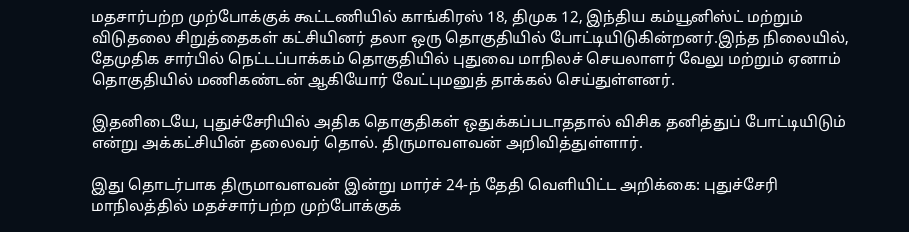மதசார்பற்ற முற்போக்குக் கூட்டணியில் காங்கிரஸ் 18, திமுக 12, இந்திய கம்யூனிஸ்ட் மற்றும் விடுதலை சிறுத்தைகள் கட்சியினர் தலா ஒரு தொகுதியில் போட்டியிடுகின்றனர்.இந்த நிலையில், தேமுதிக சார்பில் நெட்டப்பாக்கம் தொகுதியில் புதுவை மாநிலச் செயலாளர் வேலு மற்றும் ஏனாம் தொகுதியில் மணிகண்டன் ஆகியோர் வேட்புமனுத் தாக்கல் செய்துள்ளனர்.

இதனிடையே, புதுச்சேரியில் அதிக தொகுதிகள் ஒதுக்கப்படாததால் விசிக தனித்துப் போட்டியிடும் என்று அக்கட்சியின் தலைவர் தொல். திருமாவளவன் அறிவித்துள்ளார்.

இது தொடர்பாக திருமாவளவன் இன்று மார்ச் 24-ந் தேதி வெளியிட்ட அறிக்கை: புதுச்சேரி மாநிலத்தில் மதச்சார்பற்ற முற்போக்குக்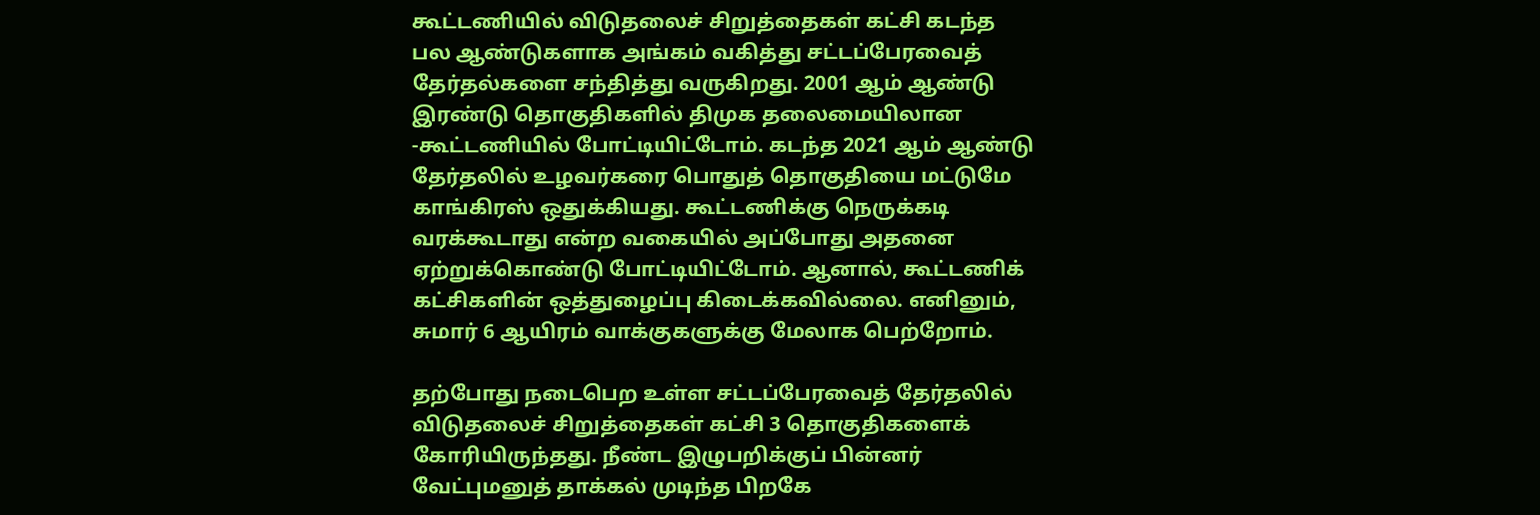கூட்டணியில் விடுதலைச் சிறுத்தைகள் கட்சி கடந்த பல ஆண்டுகளாக அங்கம் வகித்து சட்டப்பேரவைத் தேர்தல்களை சந்தித்து வருகிறது. 2001 ஆம் ஆண்டு இரண்டு தொகுதிகளில் திமுக தலைமையிலான -கூட்டணியில் போட்டியிட்டோம். கடந்த 2021 ஆம் ஆண்டு தேர்தலில் உழவர்கரை பொதுத் தொகுதியை மட்டுமே காங்கிரஸ் ஒதுக்கியது. கூட்டணிக்கு நெருக்கடி வரக்கூடாது என்ற வகையில் அப்போது அதனை ஏற்றுக்கொண்டு போட்டியிட்டோம். ஆனால், கூட்டணிக் கட்சிகளின் ஒத்துழைப்பு கிடைக்கவில்லை. எனினும், சுமார் 6 ஆயிரம் வாக்குகளுக்கு மேலாக பெற்றோம்.

தற்போது நடைபெற உள்ள சட்டப்பேரவைத் தேர்தலில் விடுதலைச் சிறுத்தைகள் கட்சி 3 தொகுதிகளைக் கோரியிருந்தது. நீண்ட இழுபறிக்குப் பின்னர் வேட்புமனுத் தாக்கல் முடிந்த பிறகே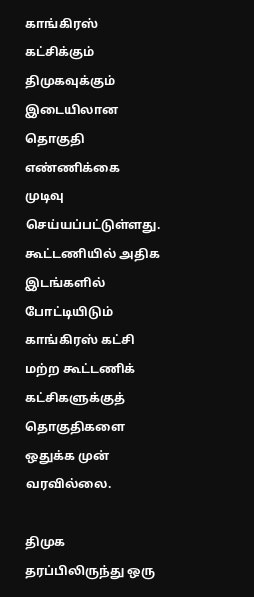காங்கிரஸ் கட்சிக்கும் திமுகவுக்கும் இடையிலான தொகுதி எண்ணிக்கை முடிவு செய்யப்பட்டுள்ளது. கூட்டணியில் அதிக இடங்களில் போட்டியிடும் காங்கிரஸ் கட்சி மற்ற கூட்டணிக் கட்சிகளுக்குத் தொகுதிகளை ஒதுக்க முன் வரவில்லை.

திமுக தரப்பிலிருந்து ஒரு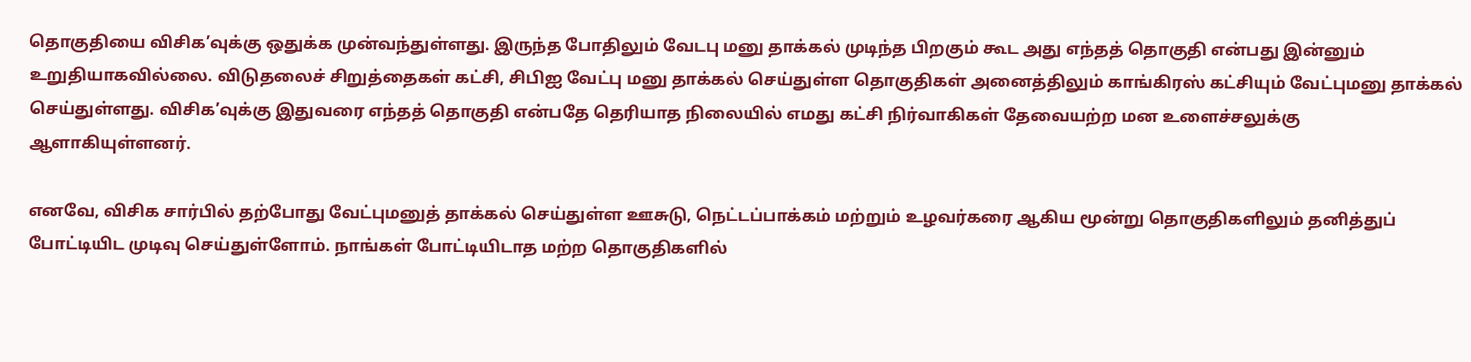தொகுதியை விசிக’வுக்கு ஒதுக்க முன்வந்துள்ளது. இருந்த போதிலும் வேடபு மனு தாக்கல் முடிந்த பிறகும் கூட அது எந்தத் தொகுதி என்பது இன்னும் உறுதியாகவில்லை. விடுதலைச் சிறுத்தைகள் கட்சி, சிபிஐ வேட்பு மனு தாக்கல் செய்துள்ள தொகுதிகள் அனைத்திலும் காங்கிரஸ் கட்சியும் வேட்புமனு தாக்கல் செய்துள்ளது. விசிக’வுக்கு இதுவரை எந்தத் தொகுதி என்பதே தெரியாத நிலையில் எமது கட்சி நிர்வாகிகள் தேவையற்ற மன உளைச்சலுக்கு ஆளாகியுள்ளனர்.

எனவே, விசிக சார்பில் தற்போது வேட்புமனுத் தாக்கல் செய்துள்ள ஊசுடு, நெட்டப்பாக்கம் மற்றும் உழவர்கரை ஆகிய மூன்று தொகுதிகளிலும் தனித்துப் போட்டியிட முடிவு செய்துள்ளோம். நாங்கள் போட்டியிடாத மற்ற தொகுதிகளில்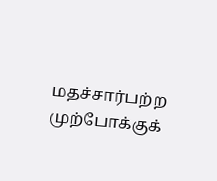மதச்சார்பற்ற முற்போக்குக்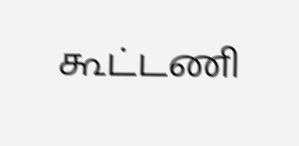கூட்டணி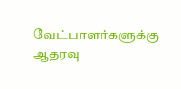வேட்பாளர்களுக்கு ஆதரவு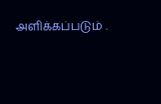அளிக்கப்படும் .